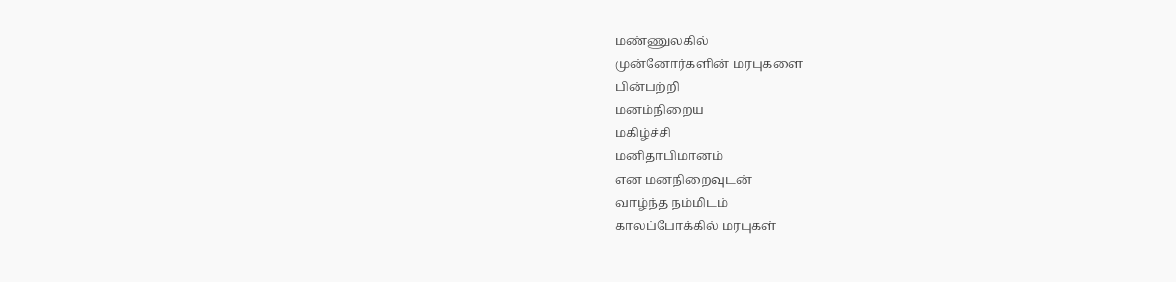மண்ணுலகில்
முன்னோர்களின் மரபுகளை
பின்பற்றி
மனம்நிறைய
மகிழ்ச்சி
மனிதாபிமானம்
என மனநிறைவுடன்
வாழ்ந்த நம்மிடம்
காலப்போக்கில் மரபுகள்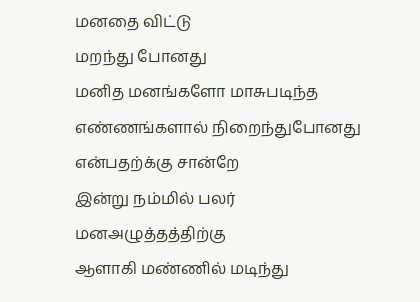மனதை விட்டு
மறந்து போனது
மனித மனங்களோ மாசுபடிந்த
எண்ணங்களால் நிறைந்துபோனது
என்பதற்க்கு சான்றே
இன்று நம்மில் பலர்
மனஅழுத்தத்திற்கு
ஆளாகி மண்ணில் மடிந்து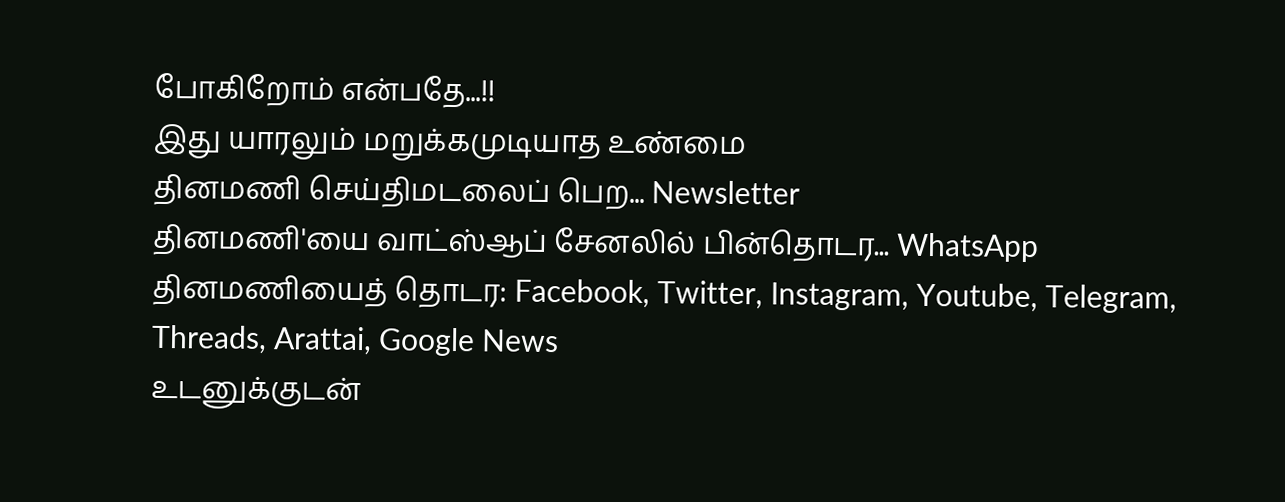போகிறோம் என்பதே...!!
இது யாரலும் மறுக்கமுடியாத உண்மை
தினமணி செய்திமடலைப் பெற... Newsletter
தினமணி'யை வாட்ஸ்ஆப் சேனலில் பின்தொடர... WhatsApp
தினமணியைத் தொடர: Facebook, Twitter, Instagram, Youtube, Telegram, Threads, Arattai, Google News
உடனுக்குடன்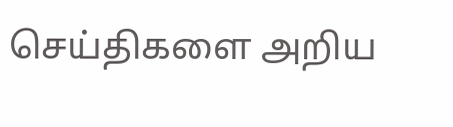செய்திகளை அறிய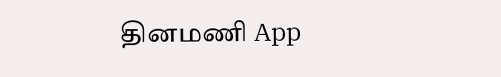தினமணி App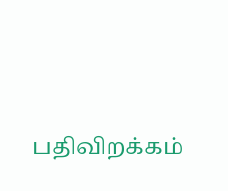பதிவிறக்கம்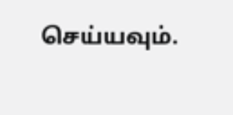செய்யவும்.